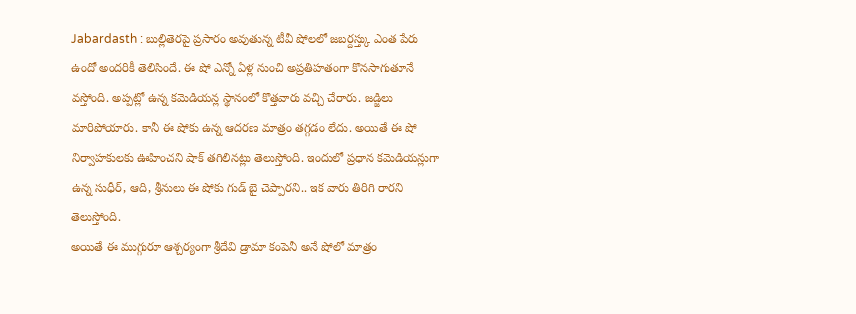Jabardasth : బుల్లితెరపై ప్రసారం అవుతున్న టీవీ షోలలో జబర్దస్త్కు ఎంత పేరు ఉందో అందరికీ తెలిసిందే. ఈ షో ఎన్నో ఏళ్ల నుంచి అప్రతిహతంగా కొనసాగుతూనే వస్తోంది. అప్పట్లో ఉన్న కమెడియన్ల స్థానంలో కొత్తవారు వచ్చి చేరారు. జడ్జిలు మారిపోయారు. కానీ ఈ షోకు ఉన్న ఆదరణ మాత్రం తగ్గడం లేదు. అయితే ఈ షో నిర్వాహకులకు ఊహించని షాక్ తగిలినట్లు తెలుస్తోంది. ఇందులో ప్రధాన కమెడియన్లుగా ఉన్న సుధీర్, ఆది, శ్రీనులు ఈ షోకు గుడ్ బై చెప్పారని.. ఇక వారు తిరిగి రారని తెలుస్తోంది.
అయితే ఈ ముగ్గురూ ఆశ్చర్యంగా శ్రీదేవి డ్రామా కంపెనీ అనే షోలో మాత్రం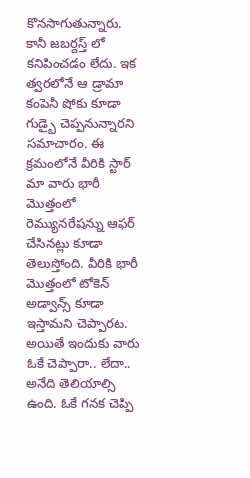కొనసాగుతున్నారు. కానీ జబర్దస్త్ లో కనిపించడం లేదు. ఇక త్వరలోనే ఆ డ్రామా కంపెనీ షోకు కూడా గుడ్బై చెప్పనున్నారని సమాచారం. ఈ క్రమంలోనే వీరికి స్టార్ మా వారు భారీ మొత్తంలో రెమ్యునరేషన్ను ఆఫర్ చేసినట్లు కూడా తెలుస్తోంది. వీరికి భారీ మొత్తంలో టోకెన్ అడ్వాన్స్ కూడా ఇస్తామని చెప్పారట. అయితే ఇందుకు వారు ఓకే చెప్పారా.. లేదా.. అనేది తెలియాల్సి ఉంది. ఓకే గనక చెప్పి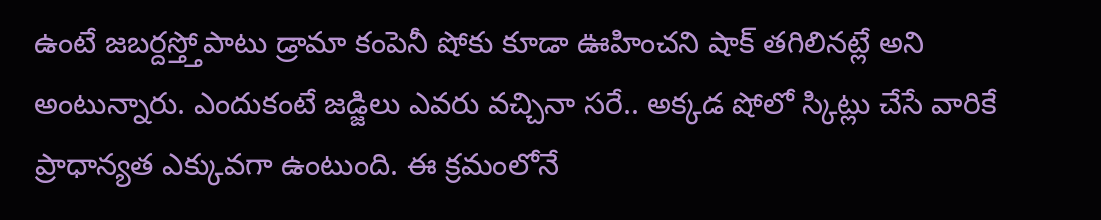ఉంటే జబర్దస్త్తోపాటు డ్రామా కంపెనీ షోకు కూడా ఊహించని షాక్ తగిలినట్లే అని అంటున్నారు. ఎందుకంటే జడ్జిలు ఎవరు వచ్చినా సరే.. అక్కడ షోలో స్కిట్లు చేసే వారికే ప్రాధాన్యత ఎక్కువగా ఉంటుంది. ఈ క్రమంలోనే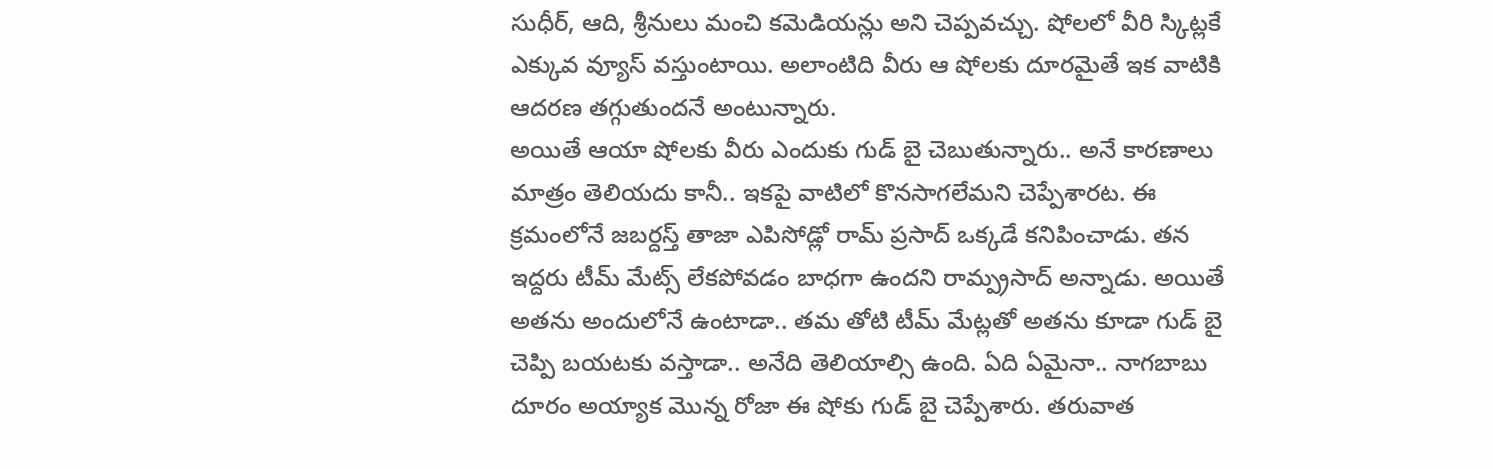సుధీర్, ఆది, శ్రీనులు మంచి కమెడియన్లు అని చెప్పవచ్చు. షోలలో వీరి స్కిట్లకే ఎక్కువ వ్యూస్ వస్తుంటాయి. అలాంటిది వీరు ఆ షోలకు దూరమైతే ఇక వాటికి ఆదరణ తగ్గుతుందనే అంటున్నారు.
అయితే ఆయా షోలకు వీరు ఎందుకు గుడ్ బై చెబుతున్నారు.. అనే కారణాలు మాత్రం తెలియదు కానీ.. ఇకపై వాటిలో కొనసాగలేమని చెప్పేశారట. ఈ క్రమంలోనే జబర్దస్త్ తాజా ఎపిసోడ్లో రామ్ ప్రసాద్ ఒక్కడే కనిపించాడు. తన ఇద్దరు టీమ్ మేట్స్ లేకపోవడం బాధగా ఉందని రామ్ప్రసాద్ అన్నాడు. అయితే అతను అందులోనే ఉంటాడా.. తమ తోటి టీమ్ మేట్లతో అతను కూడా గుడ్ బై చెప్పి బయటకు వస్తాడా.. అనేది తెలియాల్సి ఉంది. ఏది ఏమైనా.. నాగబాబు దూరం అయ్యాక మొన్న రోజా ఈ షోకు గుడ్ బై చెప్పేశారు. తరువాత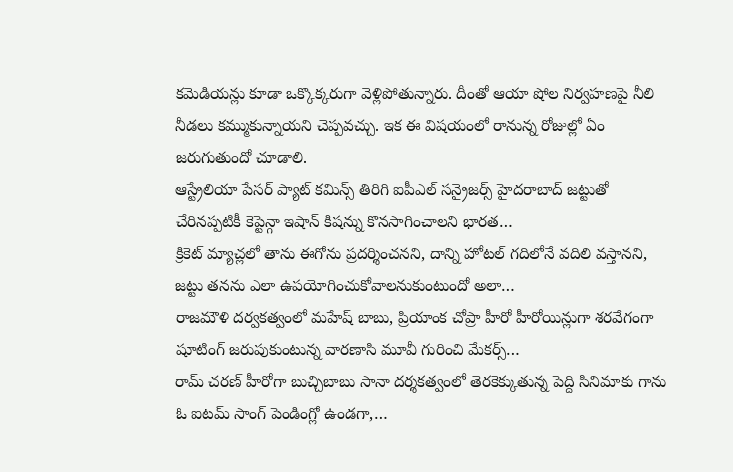కమెడియన్లు కూడా ఒక్కొక్కరుగా వెళ్లిపోతున్నారు. దీంతో ఆయా షోల నిర్వహణపై నీలి నీడలు కమ్ముకున్నాయని చెప్పవచ్చు. ఇక ఈ విషయంలో రానున్న రోజుల్లో ఏం జరుగుతుందో చూడాలి.
ఆస్ట్రేలియా పేసర్ ప్యాట్ కమిన్స్ తిరిగి ఐపీఎల్ సన్రైజర్స్ హైదరాబాద్ జట్టుతో చేరినప్పటికీ కెప్టెన్గా ఇషాన్ కిషన్ను కొనసాగించాలని భారత…
క్రికెట్ మ్యాచ్లలో తాను ఈగోను ప్రదర్శించనని, దాన్ని హోటల్ గదిలోనే వదిలి వస్తానని, జట్టు తనను ఎలా ఉపయోగించుకోవాలనుకుంటుందో అలా…
రాజమౌళి దర్వకత్వంలో మహేష్ బాబు, ప్రియాంక చోప్రా హీరో హీరోయిన్లుగా శరవేగంగా షూటింగ్ జరుపుకుంటున్న వారణాసి మూవీ గురించి మేకర్స్…
రామ్ చరణ్ హీరోగా బుచ్చిబాబు సానా దర్శకత్వంలో తెరకెక్కుతున్న పెద్ది సినిమాకు గాను ఓ ఐటమ్ సాంగ్ పెండింగ్లో ఉండగా,…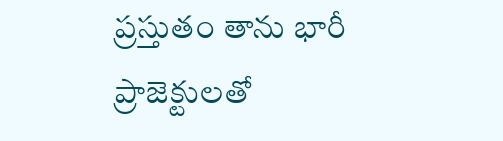ప్రస్తుతం తాను భారీ ప్రాజెక్టులతో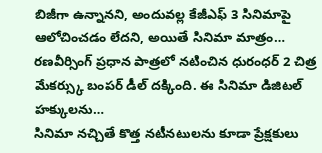బిజీగా ఉన్నానని, అందువల్ల కేజీఎఫ్ 3 సినిమాపై ఆలోచించడం లేదని, అయితే సినిమా మాత్రం…
రణవీర్సింగ్ ప్రధాన పాత్రలో నటించిన ధురంధర్ 2 చిత్ర మేకర్స్కు బంపర్ డీల్ దక్కింది. ఈ సినిమా డిజిటల్ హక్కులను…
సినిమా నచ్చితే కొత్త నటీనటులను కూడా ప్రేక్షకులు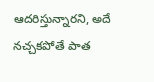ఆదరిస్తున్నారని, అదే నచ్చకపోతే పాత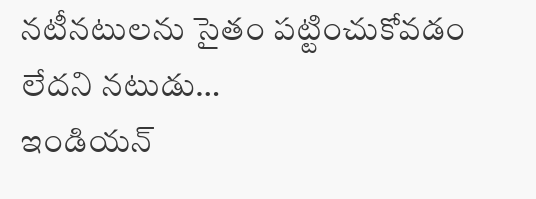నటీనటులను సైతం పట్టించుకోవడం లేదని నటుడు…
ఇండియన్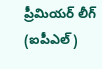ప్రీమియర్ లీగ్ (ఐపీఎల్)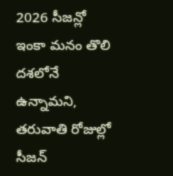2026 సీజన్లో ఇంకా మనం తొలి దశలోనే ఉన్నామని, తరువాతి రోజుల్లో సీజన్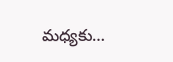మధ్యకు…